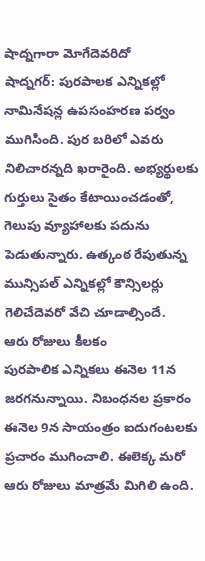షాద్నగారా మోగేదెవరిదో
షాద్నగర్: పురపాలక ఎన్నికల్లో నామినేషన్ల ఉపసంహరణ పర్వం ముగిసింది. పుర బరిలో ఎవరు నిలిచారన్నది ఖరారైంది. అభ్యర్థులకు గుర్తులు సైతం కేటాయించడంతో, గెలుపు వ్యూహాలకు పదును పెడుతున్నారు. ఉత్కంఠ రేపుతున్న మున్సిపల్ ఎన్నికల్లో కౌన్సిలర్లు గెలిచేదెవరో వేచి చూడాల్సిందే.
ఆరు రోజులు కీలకం
పురపాలిక ఎన్నికలు ఈనెల 11న జరగనున్నాయి. నిబంధనల ప్రకారం ఈనెల 9న సాయంత్రం ఐదుగంటలకు ప్రచారం ముగించాలి. ఈలెక్క మరో ఆరు రోజులు మాత్రమే మిగిలి ఉంది.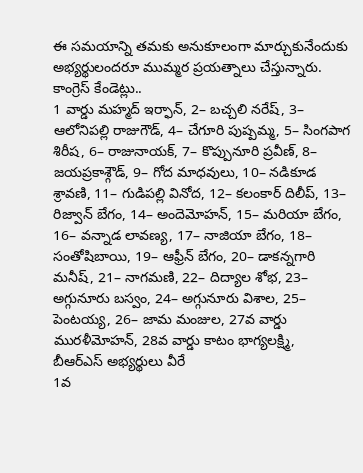ఈ సమయాన్ని తమకు అనుకూలంగా మార్చుకునేందుకు అభ్యర్థులందరూ ముమ్మర ప్రయత్నాలు చేస్తున్నారు.
కాంగ్రెస్ కేండెట్లు..
1 వార్డు మహ్మద్ ఇర్ఫాన్, 2– బచ్చలి నరేష్, 3– ఆలోనిపల్లి రాజుగౌడ్, 4– చేగూరి పుష్పమ్మ, 5– సింగపాగ శిరీష, 6– రాజునాయక్, 7– కొప్పునూరి ప్రవీణ్, 8– జయప్రకాశ్గౌడ్, 9– గోద మాధవులు, 10– నడికూడ శ్రావణి, 11– గుడిపల్లి వినోద, 12– కలంకార్ దిలీప్, 13– రిజ్వాన్ బేగం, 14– అందెమోహన్, 15– మరియా బేగం, 16– వన్నాడ లావణ్య, 17– నాజియా బేగం, 18– సంతోషిబాయి, 19– ఆఫ్రీన్ బేగం, 20– డాకన్నగారి మనీష్, 21– నాగమణి, 22– దిద్యాల శోభ, 23– అగ్గునూరు బస్వం, 24– అగ్గునూరు విశాల, 25– పెంటయ్య, 26– జామ మంజుల, 27వ వార్డు మురళీమోహన్, 28వ వార్డు కాటం భాగ్యలక్ష్మి,
బీఆర్ఎస్ అభ్యర్థులు వీరే
1వ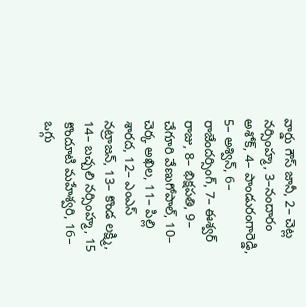వార్డు గౌస్ జానీ, 2– చెట్ల నర్సింహ్మ, 3–నందారం అశోక్, 4– పాండురంగారెడ్డి, 5– అశ్విన్, 6– రాజేందర్సింగ్, 7– ఈశ్వర్ రాజు, 8– భిక్షపతి, 9– చేగూరి వేణుగోపాల్, 10– చెర్క అఖిల, 11– పిల్లి శారద, 12– ఎంఎస్ నట్రాజన్, 13– కొండ లక్ష్మి, 14– బచ్చలి నర్సింహ్మ, 15 కొందూటి మహేశ్వరి, 16– ఒగ్గు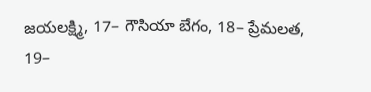జయలక్ష్మి, 17– గౌసియా బేగం, 18– ప్రేమలత, 19–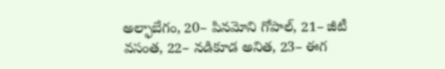అల్ఫాబేగం, 20– పినమోని గోపాల్, 21– జీటీ వసంత, 22– నడికూడ అనిత, 23– ఈగ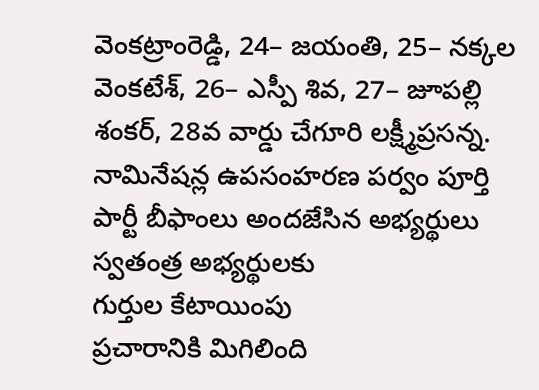వెంకట్రాంరెడ్డి, 24– జయంతి, 25– నక్కల వెంకటేశ్, 26– ఎస్పీ శివ, 27– జూపల్లి శంకర్, 28వ వార్డు చేగూరి లక్ష్మీప్రసన్న.
నామినేషన్ల ఉపసంహరణ పర్వం పూర్తి
పార్టీ బీఫాంలు అందజేసిన అభ్యర్థులు
స్వతంత్ర అభ్యర్థులకు
గుర్తుల కేటాయింపు
ప్రచారానికి మిగిలింది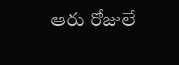ఆరు రోజులే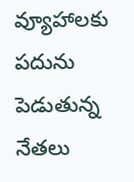వ్యూహాలకు పదును పెడుతున్న నేతలు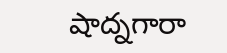షాద్నగారా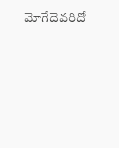మోగేదెవరిదో